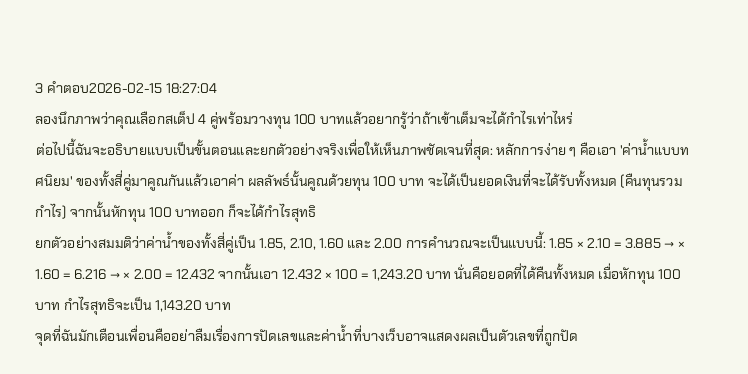3 คำตอบ2026-02-15 18:27:04
ลองนึกภาพว่าคุณเลือกสเต็ป 4 คู่พร้อมวางทุน 100 บาทแล้วอยากรู้ว่าถ้าเข้าเต็มจะได้กำไรเท่าไหร่
ต่อไปนี้ฉันจะอธิบายแบบเป็นขั้นตอนและยกตัวอย่างจริงเพื่อให้เห็นภาพชัดเจนที่สุด: หลักการง่าย ๆ คือเอา 'ค่าน้ำแบบทศนิยม' ของทั้งสี่คู่มาคูณกันแล้วเอาค่า ผลลัพธ์นั้นคูณด้วยทุน 100 บาท จะได้เป็นยอดเงินที่จะได้รับทั้งหมด (คืนทุนรวมกำไร) จากนั้นหักทุน 100 บาทออก ก็จะได้กำไรสุทธิ
ยกตัวอย่างสมมติว่าค่าน้ำของทั้งสี่คู่เป็น 1.85, 2.10, 1.60 และ 2.00 การคำนวณจะเป็นแบบนี้: 1.85 × 2.10 = 3.885 → × 1.60 = 6.216 → × 2.00 = 12.432 จากนั้นเอา 12.432 × 100 = 1,243.20 บาท นั่นคือยอดที่ได้คืนทั้งหมด เมื่อหักทุน 100 บาท กำไรสุทธิจะเป็น 1,143.20 บาท
จุดที่ฉันมักเตือนเพื่อนคืออย่าลืมเรื่องการปัดเลขและค่าน้ำที่บางเว็บอาจแสดงผลเป็นตัวเลขที่ถูกปัด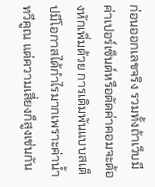ก่อนออกเลขจริง รวมทั้งถ้าเว็บมีค่าเปอร์เซ็นต์หรือตัดค่าคอมจะต้องหักเพิ่มด้วย การเดิมพันแบบสเต็ปมีโอกาสได้กำไรมากเพราะค่าน้ำทวีคูณ แต่ความเสี่ยงก็สูงเช่นกัน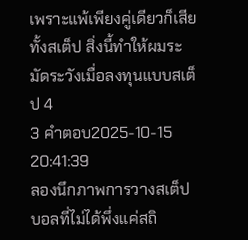เพราะแพ้เพียงคู่เดียวก็เสียทั้งสเต็ป สิ่งนี้ทำให้ผมระมัดระวังเมื่อลงทุนแบบสเต็ป 4
3 คำตอบ2025-10-15 20:41:39
ลองนึกภาพการวางสเต็ปบอลที่ไม่ได้พึ่งแค่สถิ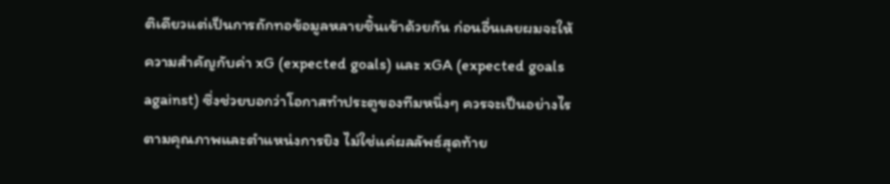ติเดียวแต่เป็นการถักทอข้อมูลหลายชิ้นเข้าด้วยกัน ก่อนอื่นเลยผมจะให้ความสำคัญกับค่า xG (expected goals) และ xGA (expected goals against) ซึ่งช่วยบอกว่าโอกาสทำประตูของทีมหนึ่งๆ ควรจะเป็นอย่างไรตามคุณภาพและตำแหน่งการยิง ไม่ใช่แค่ผลลัพธ์สุดท้าย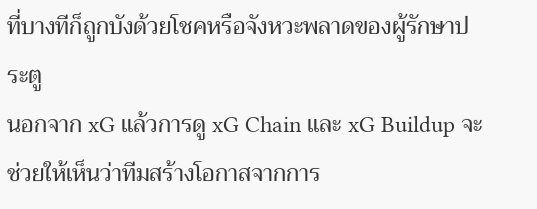ที่บางทีก็ถูกบังด้วยโชคหรือจังหวะพลาดของผู้รักษาประตู
นอกจาก xG แล้วการดู xG Chain และ xG Buildup จะช่วยให้เห็นว่าทีมสร้างโอกาสจากการ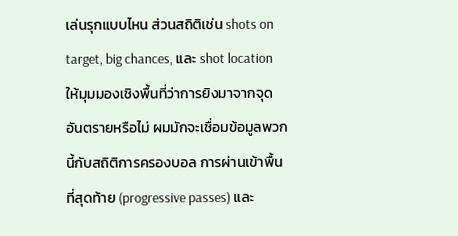เล่นรุกแบบไหน ส่วนสถิติเช่น shots on target, big chances, และ shot location ให้มุมมองเชิงพื้นที่ว่าการยิงมาจากจุดอันตรายหรือไม่ ผมมักจะเชื่อมข้อมูลพวกนี้กับสถิติการครองบอล การผ่านเข้าพื้นที่สุดท้าย (progressive passes) และ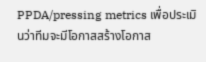PPDA/pressing metrics เพื่อประเมินว่าทีมจะมีโอกาสสร้างโอกาส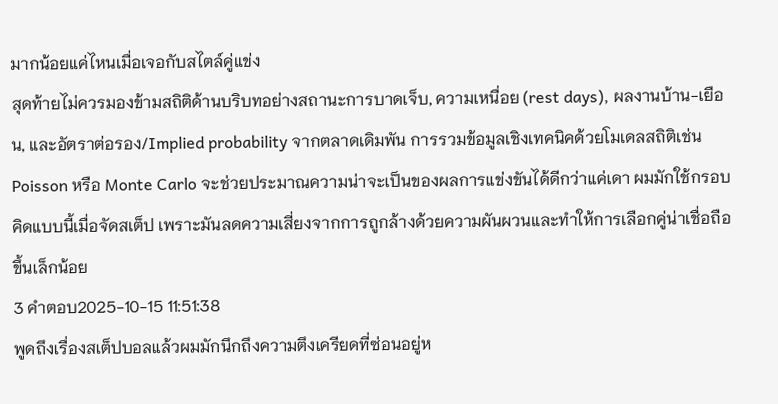มากน้อยแค่ไหนเมื่อเจอกับสไตล์คู่แข่ง
สุดท้ายไม่ควรมองข้ามสถิติด้านบริบทอย่างสถานะการบาดเจ็บ, ความเหนื่อย (rest days), ผลงานบ้าน-เยือน, และอัตราต่อรอง/Implied probability จากตลาดเดิมพัน การรวมข้อมูลเชิงเทคนิคด้วยโมเดลสถิติเช่น Poisson หรือ Monte Carlo จะช่วยประมาณความน่าจะเป็นของผลการแข่งขันได้ดีกว่าแค่เดา ผมมักใช้กรอบคิดแบบนี้เมื่อจัดสเต็ป เพราะมันลดความเสี่ยงจากการถูกล้างด้วยความผันผวนและทำให้การเลือกคู่น่าเชื่อถือขึ้นเล็กน้อย
3 คำตอบ2025-10-15 11:51:38
พูดถึงเรื่องสเต็ปบอลแล้วผมมักนึกถึงความตึงเครียดที่ซ่อนอยู่ห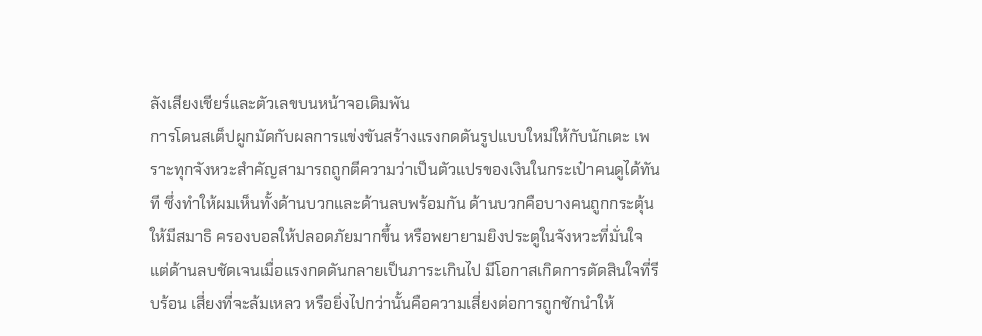ลังเสียงเชียร์และตัวเลขบนหน้าจอเดิมพัน
การโดนสเต็ปผูกมัดกับผลการแข่งขันสร้างแรงกดดันรูปแบบใหม่ให้กับนักเตะ เพราะทุกจังหวะสำคัญสามารถถูกตีความว่าเป็นตัวแปรของเงินในกระเป๋าคนดูได้ทันที ซึ่งทำให้ผมเห็นทั้งด้านบวกและด้านลบพร้อมกัน ด้านบวกคือบางคนถูกกระตุ้นให้มีสมาธิ ครองบอลให้ปลอดภัยมากขึ้น หรือพยายามยิงประตูในจังหวะที่มั่นใจ แต่ด้านลบชัดเจนเมื่อแรงกดดันกลายเป็นภาระเกินไป มีโอกาสเกิดการตัดสินใจที่รีบร้อน เสี่ยงที่จะล้มเหลว หรือยิ่งไปกว่านั้นคือความเสี่ยงต่อการถูกชักนำให้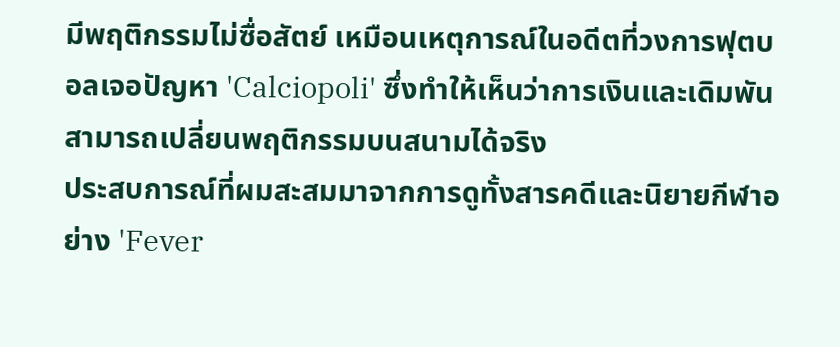มีพฤติกรรมไม่ซื่อสัตย์ เหมือนเหตุการณ์ในอดีตที่วงการฟุตบอลเจอปัญหา 'Calciopoli' ซึ่งทำให้เห็นว่าการเงินและเดิมพันสามารถเปลี่ยนพฤติกรรมบนสนามได้จริง
ประสบการณ์ที่ผมสะสมมาจากการดูทั้งสารคดีและนิยายกีฬาอย่าง 'Fever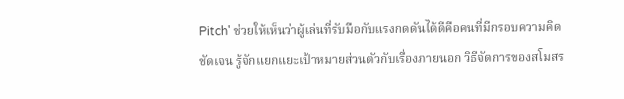Pitch' ช่วยให้เห็นว่าผู้เล่นที่รับมือกับแรงกดดันได้ดีคือคนที่มีกรอบความคิดชัดเจน รู้จักแยกแยะเป้าหมายส่วนตัวกับเรื่องภายนอก วิธีจัดการของสโมสร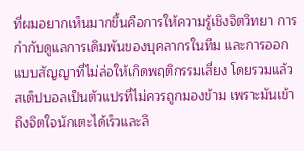ที่ผมอยากเห็นมากขึ้นคือการให้ความรู้เชิงจิตวิทยา การกำกับดูแลการเดิมพันของบุคลากรในทีม และการออกแบบสัญญาที่ไม่ล่อให้เกิดพฤติกรรมเสี่ยง โดยรวมแล้วสเต็ปบอลเป็นตัวแปรที่ไม่ควรถูกมองข้าม เพราะมันเข้าถึงจิตใจนักเตะได้เร็วและลึ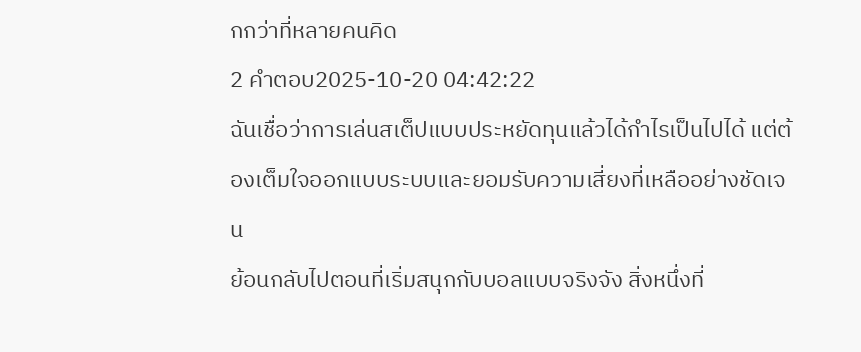กกว่าที่หลายคนคิด
2 คำตอบ2025-10-20 04:42:22
ฉันเชื่อว่าการเล่นสเต็ปแบบประหยัดทุนแล้วได้กำไรเป็นไปได้ แต่ต้องเต็มใจออกแบบระบบและยอมรับความเสี่ยงที่เหลืออย่างชัดเจน
ย้อนกลับไปตอนที่เริ่มสนุกกับบอลแบบจริงจัง สิ่งหนึ่งที่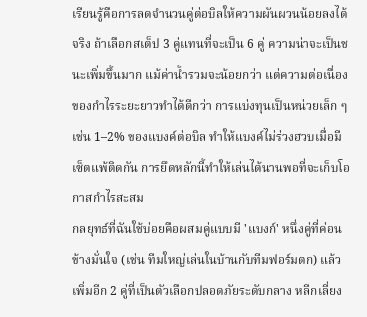เรียนรู้คือการลดจำนวนคู่ต่อบิลให้ความผันผวนน้อยลงได้จริง ถ้าเลือกสเต็ป 3 คู่แทนที่จะเป็น 6 คู่ ความน่าจะเป็นชนะเพิ่มขึ้นมาก แม้ค่าน้ำรวมจะน้อยกว่า แต่ความต่อเนื่องของกำไรระยะยาวทำได้ดีกว่า การแบ่งทุนเป็นหน่วยเล็ก ๆ เช่น 1–2% ของแบงค์ต่อบิล ทำให้แบงค์ไม่ร่วงฮวบเมื่อมีเซ็ตแพ้ติดกัน การยึดหลักนี้ทำให้เล่นได้นานพอที่จะเก็บโอกาสกำไรสะสม
กลยุทธ์ที่ฉันใช้บ่อยคือผสมคู่แบบมี 'แบงก์' หนึ่งคู่ที่ค่อนข้างมั่นใจ (เช่น ทีมใหญ่เล่นในบ้านกับทีมฟอร์มตก) แล้วเพิ่มอีก 2 คู่ที่เป็นตัวเลือกปลอดภัยระดับกลาง หลีกเลี่ยง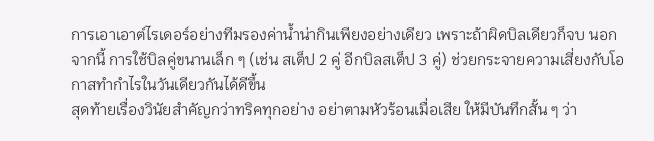การเอาเอาต์ไรเดอร์อย่างทีมรองค่าน้ำน่ากินเพียงอย่างเดียว เพราะถ้าผิดบิลเดียวก็จบ นอกจากนี้ การใช้บิลคู่ขนานเล็ก ๆ (เช่น สเต็ป 2 คู่ อีกบิลสเต็ป 3 คู่) ช่วยกระจายความเสี่ยงกับโอกาสทำกำไรในวันเดียวกันได้ดีขึ้น
สุดท้ายเรื่องวินัยสำคัญกว่าทริคทุกอย่าง อย่าตามหัวร้อนเมื่อเสีย ให้มีบันทึกสั้น ๆ ว่า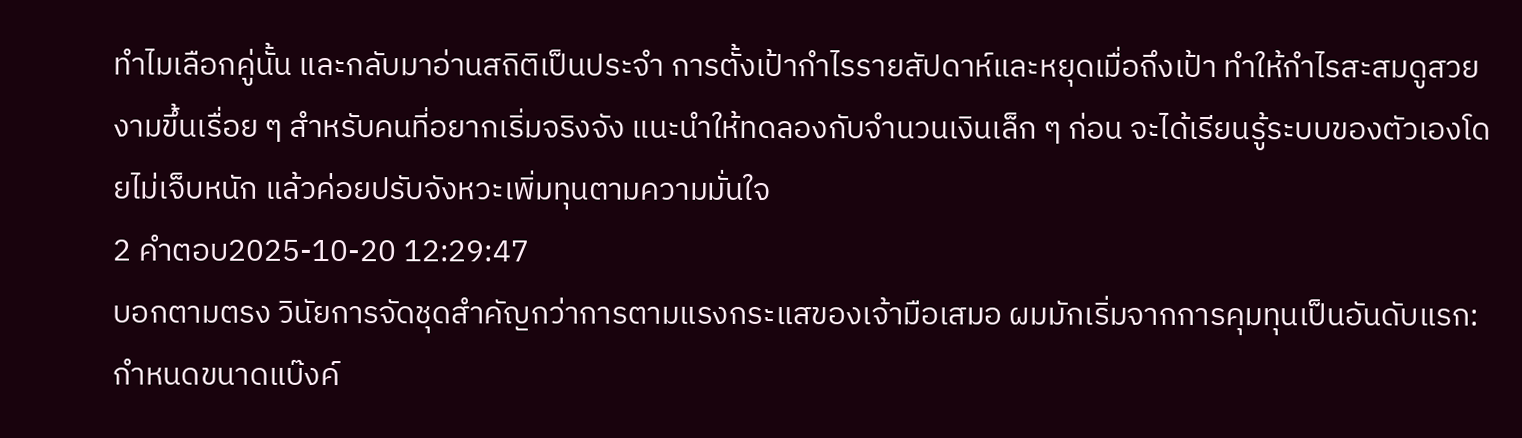ทำไมเลือกคู่นั้น และกลับมาอ่านสถิติเป็นประจำ การตั้งเป้ากำไรรายสัปดาห์และหยุดเมื่อถึงเป้า ทำให้กำไรสะสมดูสวยงามขึ้นเรื่อย ๆ สำหรับคนที่อยากเริ่มจริงจัง แนะนำให้ทดลองกับจำนวนเงินเล็ก ๆ ก่อน จะได้เรียนรู้ระบบของตัวเองโดยไม่เจ็บหนัก แล้วค่อยปรับจังหวะเพิ่มทุนตามความมั่นใจ
2 คำตอบ2025-10-20 12:29:47
บอกตามตรง วินัยการจัดชุดสำคัญกว่าการตามแรงกระแสของเจ้ามือเสมอ ผมมักเริ่มจากการคุมทุนเป็นอันดับแรก: กำหนดขนาดแบ๊งค์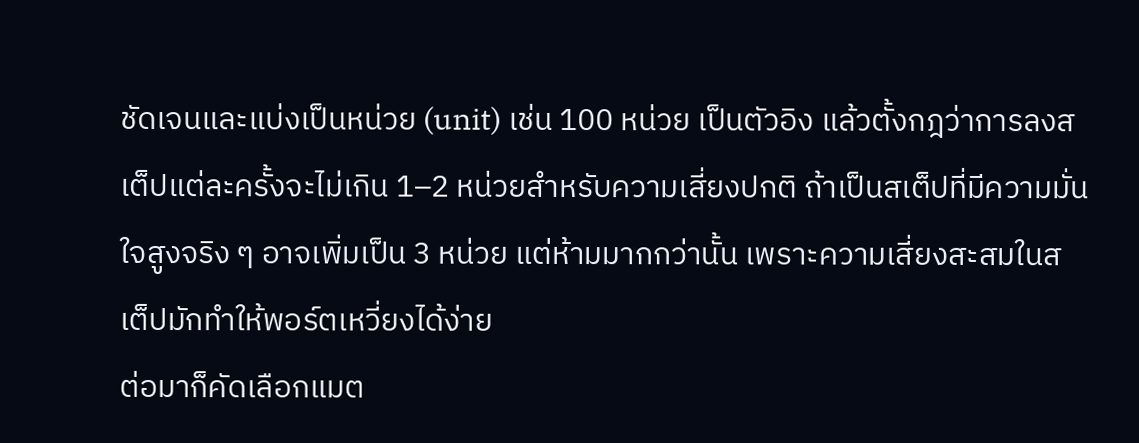ชัดเจนและแบ่งเป็นหน่วย (unit) เช่น 100 หน่วย เป็นตัวอิง แล้วตั้งกฎว่าการลงสเต็ปแต่ละครั้งจะไม่เกิน 1–2 หน่วยสำหรับความเสี่ยงปกติ ถ้าเป็นสเต็ปที่มีความมั่นใจสูงจริง ๆ อาจเพิ่มเป็น 3 หน่วย แต่ห้ามมากกว่านั้น เพราะความเสี่ยงสะสมในสเต็ปมักทำให้พอร์ตเหวี่ยงได้ง่าย
ต่อมาก็คัดเลือกแมต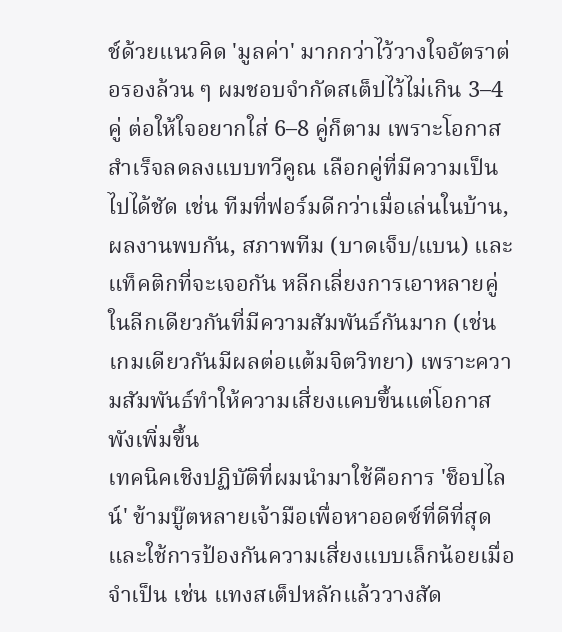ช์ด้วยแนวคิด 'มูลค่า' มากกว่าไว้วางใจอัตราต่อรองล้วน ๆ ผมชอบจำกัดสเต็ปไว้ไม่เกิน 3–4 คู่ ต่อให้ใจอยากใส่ 6–8 คู่ก็ตาม เพราะโอกาสสำเร็จลดลงแบบทวีคูณ เลือกคู่ที่มีความเป็นไปได้ชัด เช่น ทีมที่ฟอร์มดีกว่าเมื่อเล่นในบ้าน, ผลงานพบกัน, สภาพทีม (บาดเจ็บ/แบน) และแท็คติกที่จะเจอกัน หลีกเลี่ยงการเอาหลายคู่ในลีกเดียวกันที่มีความสัมพันธ์กันมาก (เช่น เกมเดียวกันมีผลต่อแต้มจิตวิทยา) เพราะความสัมพันธ์ทำให้ความเสี่ยงแคบขึ้นแต่โอกาสพังเพิ่มขึ้น
เทคนิคเชิงปฏิบัติที่ผมนำมาใช้คือการ 'ช็อปไลน์' ข้ามบู๊ตหลายเจ้ามือเพื่อหาออดซ์ที่ดีที่สุด และใช้การป้องกันความเสี่ยงแบบเล็กน้อยเมื่อจำเป็น เช่น แทงสเต็ปหลักแล้ววางสัด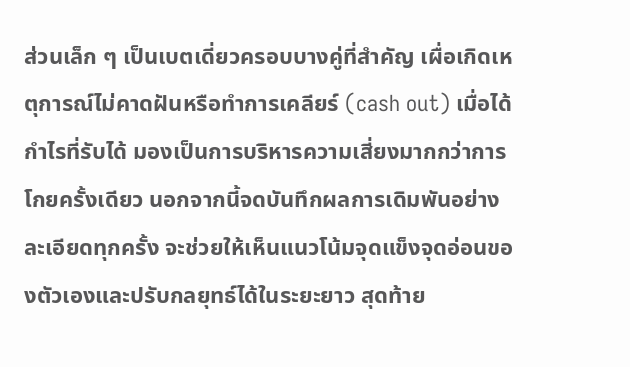ส่วนเล็ก ๆ เป็นเบตเดี่ยวครอบบางคู่ที่สำคัญ เผื่อเกิดเหตุการณ์ไม่คาดฝันหรือทำการเคลียร์ (cash out) เมื่อได้กำไรที่รับได้ มองเป็นการบริหารความเสี่ยงมากกว่าการโกยครั้งเดียว นอกจากนี้จดบันทึกผลการเดิมพันอย่างละเอียดทุกครั้ง จะช่วยให้เห็นแนวโน้มจุดแข็งจุดอ่อนของตัวเองและปรับกลยุทธ์ได้ในระยะยาว สุดท้าย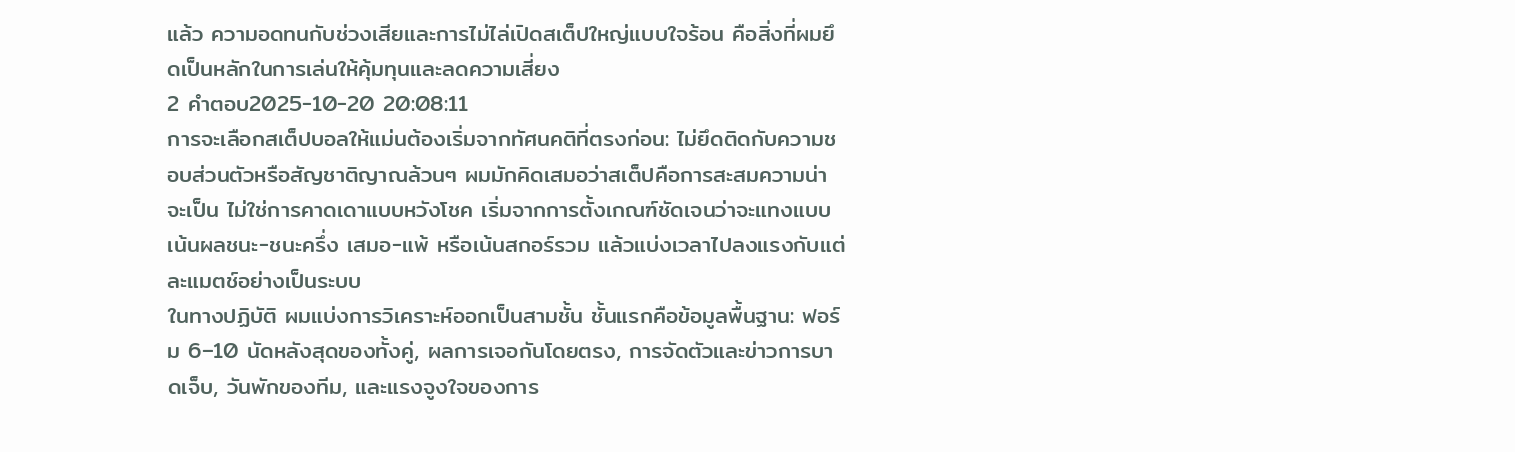แล้ว ความอดทนกับช่วงเสียและการไม่ไล่เปิดสเต็ปใหญ่แบบใจร้อน คือสิ่งที่ผมยึดเป็นหลักในการเล่นให้คุ้มทุนและลดความเสี่ยง
2 คำตอบ2025-10-20 20:08:11
การจะเลือกสเต็ปบอลให้แม่นต้องเริ่มจากทัศนคติที่ตรงก่อน: ไม่ยึดติดกับความชอบส่วนตัวหรือสัญชาติญาณล้วนๆ ผมมักคิดเสมอว่าสเต็ปคือการสะสมความน่าจะเป็น ไม่ใช่การคาดเดาแบบหวังโชค เริ่มจากการตั้งเกณฑ์ชัดเจนว่าจะแทงแบบเน้นผลชนะ-ชนะครึ่ง เสมอ-แพ้ หรือเน้นสกอร์รวม แล้วแบ่งเวลาไปลงแรงกับแต่ละแมตช์อย่างเป็นระบบ
ในทางปฏิบัติ ผมแบ่งการวิเคราะห์ออกเป็นสามชั้น ชั้นแรกคือข้อมูลพื้นฐาน: ฟอร์ม 6–10 นัดหลังสุดของทั้งคู่, ผลการเจอกันโดยตรง, การจัดตัวและข่าวการบาดเจ็บ, วันพักของทีม, และแรงจูงใจของการ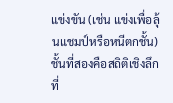แข่งขัน (เช่น แข่งเพื่อลุ้นแชมป์หรือหนีตกชั้น) ชั้นที่สองคือสถิติเชิงลึกที่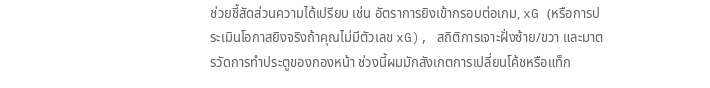ช่วยชี้สัดส่วนความได้เปรียบ เช่น อัตราการยิงเข้ากรอบต่อเกม, xG (หรือการประเมินโอกาสยิงจริงถ้าคุณไม่มีตัวเลข xG), สถิติการเจาะฝั่งซ้าย/ขวา และมาตรวัดการทำประตูของกองหน้า ช่วงนี้ผมมักสังเกตการเปลี่ยนโค้ชหรือแท็ก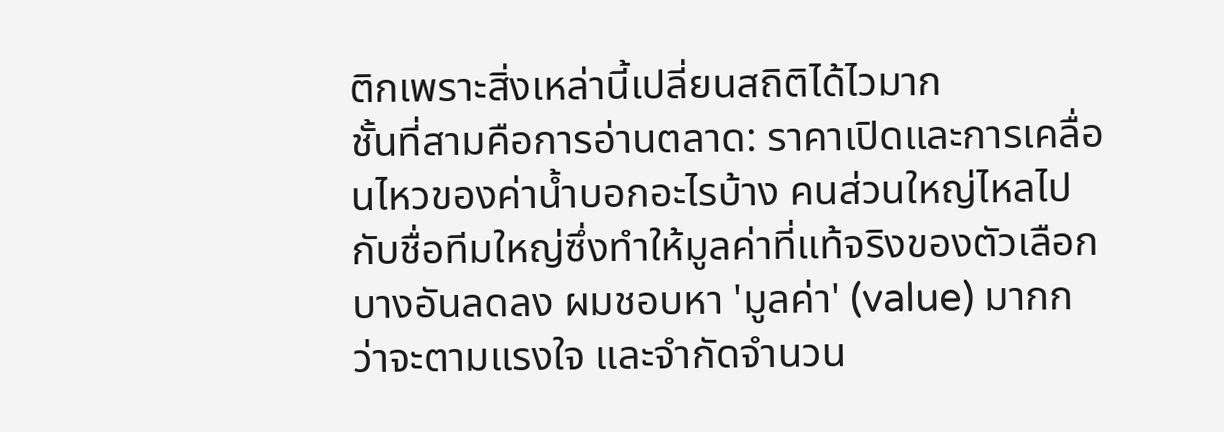ติกเพราะสิ่งเหล่านี้เปลี่ยนสถิติได้ไวมาก
ชั้นที่สามคือการอ่านตลาด: ราคาเปิดและการเคลื่อนไหวของค่าน้ำบอกอะไรบ้าง คนส่วนใหญ่ไหลไปกับชื่อทีมใหญ่ซึ่งทำให้มูลค่าที่แท้จริงของตัวเลือกบางอันลดลง ผมชอบหา 'มูลค่า' (value) มากกว่าจะตามแรงใจ และจำกัดจำนวน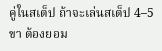คู่ในสเต็ป ถ้าจะเล่นสเต็ป 4–5 ขา ต้องยอม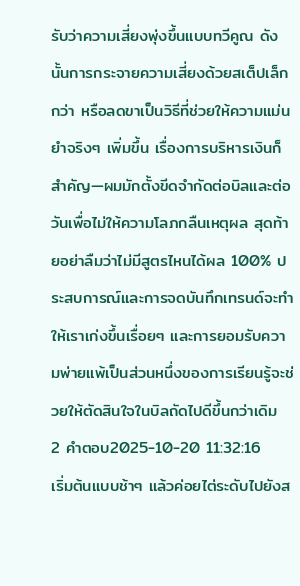รับว่าความเสี่ยงพุ่งขึ้นแบบทวีคูณ ดังนั้นการกระจายความเสี่ยงด้วยสเต็ปเล็กกว่า หรือลดขาเป็นวิธีที่ช่วยให้ความแม่นยำจริงๆ เพิ่มขึ้น เรื่องการบริหารเงินก็สำคัญ—ผมมักตั้งขีดจำกัดต่อบิลและต่อวันเพื่อไม่ให้ความโลภกลืนเหตุผล สุดท้ายอย่าลืมว่าไม่มีสูตรไหนได้ผล 100% ประสบการณ์และการจดบันทึกเทรนด์จะทำให้เราเก่งขึ้นเรื่อยๆ และการยอมรับความพ่ายแพ้เป็นส่วนหนึ่งของการเรียนรู้จะช่วยให้ตัดสินใจในบิลถัดไปดีขึ้นกว่าเดิม
2 คำตอบ2025-10-20 11:32:16
เริ่มต้นแบบช้าๆ แล้วค่อยไต่ระดับไปยังส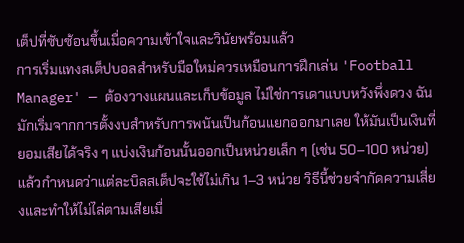เต็ปที่ซับซ้อนขึ้นเมื่อความเข้าใจและวินัยพร้อมแล้ว
การเริ่มแทงสเต็ปบอลสำหรับมือใหม่ควรเหมือนการฝึกเล่น 'Football Manager' — ต้องวางแผนและเก็บข้อมูล ไม่ใช่การเดาแบบหวังพึ่งดวง ฉันมักเริ่มจากการตั้งงบสำหรับการพนันเป็นก้อนแยกออกมาเลย ให้มันเป็นเงินที่ยอมเสียได้จริง ๆ แบ่งเงินก้อนนั้นออกเป็นหน่วยเล็ก ๆ (เช่น 50–100 หน่วย) แล้วกำหนดว่าแต่ละบิลสเต็ปจะใช้ไม่เกิน 1–3 หน่วย วิธีนี้ช่วยจำกัดความเสี่ยงและทำให้ไม่ไล่ตามเสียเมื่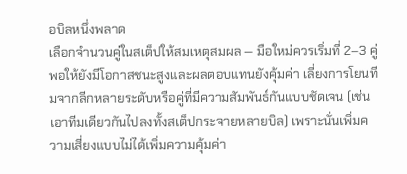อบิลหนึ่งพลาด
เลือกจำนวนคู่ในสเต็ปให้สมเหตุสมผล — มือใหม่ควรเริ่มที่ 2–3 คู่ พอให้ยังมีโอกาสชนะสูงและผลตอบแทนยังคุ้มค่า เลี่ยงการโยนทีมจากลีกหลายระดับหรือคู่ที่มีความสัมพันธ์กันแบบชัดเจน (เช่น เอาทีมเดียวกันไปลงทั้งสเต็ปกระจายหลายบิล) เพราะนั่นเพิ่มความเสี่ยงแบบไม่ได้เพิ่มความคุ้มค่า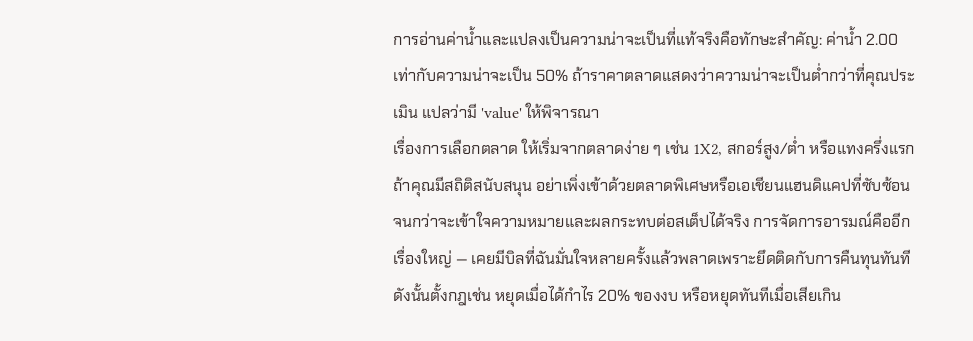การอ่านค่าน้ำและแปลงเป็นความน่าจะเป็นที่แท้จริงคือทักษะสำคัญ: ค่าน้ำ 2.00 เท่ากับความน่าจะเป็น 50% ถ้าราคาตลาดแสดงว่าความน่าจะเป็นต่ำกว่าที่คุณประเมิน แปลว่ามี 'value' ให้พิจารณา
เรื่องการเลือกตลาด ให้เริ่มจากตลาดง่าย ๆ เช่น 1X2, สกอร์สูง/ต่ำ หรือแทงครึ่งแรกถ้าคุณมีสถิติสนับสนุน อย่าเพิ่งเข้าด้วยตลาดพิเศษหรือเอเชียนแฮนดิแคปที่ซับซ้อนจนกว่าจะเข้าใจความหมายและผลกระทบต่อสเต็ปได้จริง การจัดการอารมณ์คืออีกเรื่องใหญ่ — เคยมีบิลที่ฉันมั่นใจหลายครั้งแล้วพลาดเพราะยึดติดกับการคืนทุนทันที ดังนั้นตั้งกฎเช่น หยุดเมื่อได้กำไร 20% ของงบ หรือหยุดทันทีเมื่อเสียเกิน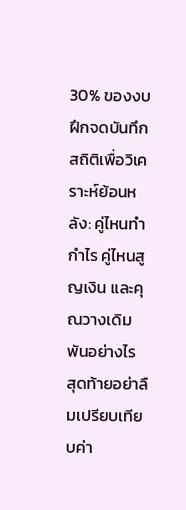30% ของงบ ฝึกจดบันทึกสถิติเพื่อวิเคราะห์ย้อนหลัง: คู่ไหนทำกำไร คู่ไหนสูญเงิน และคุณวางเดิมพันอย่างไร
สุดท้ายอย่าลืมเปรียบเทียบค่า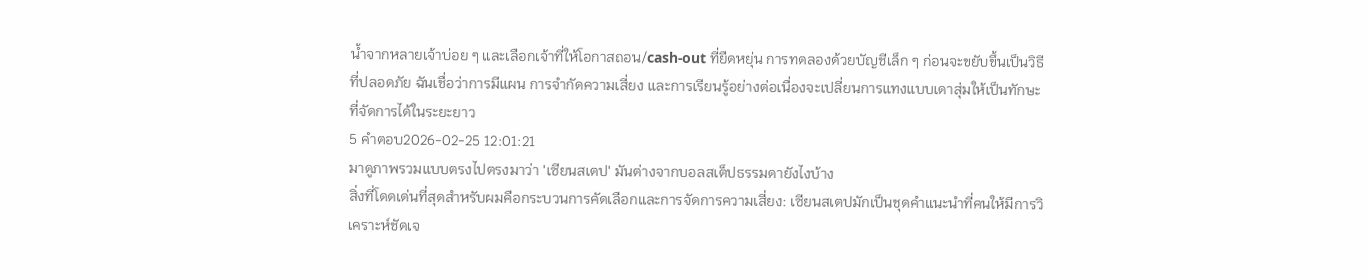น้ำจากหลายเจ้าบ่อย ๆ และเลือกเจ้าที่ให้โอกาสถอน/cash-out ที่ยืดหยุ่น การทดลองด้วยบัญชีเล็ก ๆ ก่อนจะขยับขึ้นเป็นวิธีที่ปลอดภัย ฉันเชื่อว่าการมีแผน การจำกัดความเสี่ยง และการเรียนรู้อย่างต่อเนื่องจะเปลี่ยนการแทงแบบเดาสุ่มให้เป็นทักษะที่จัดการได้ในระยะยาว
5 คำตอบ2026-02-25 12:01:21
มาดูภาพรวมแบบตรงไปตรงมาว่า 'เซียนสเตป' มันต่างจากบอลสเต็ปธรรมดายังไงบ้าง
สิ่งที่โดดเด่นที่สุดสำหรับผมคือกระบวนการคัดเลือกและการจัดการความเสี่ยง: เซียนสเตปมักเป็นชุดคำแนะนำที่คนให้มีการวิเคราะห์ชัดเจ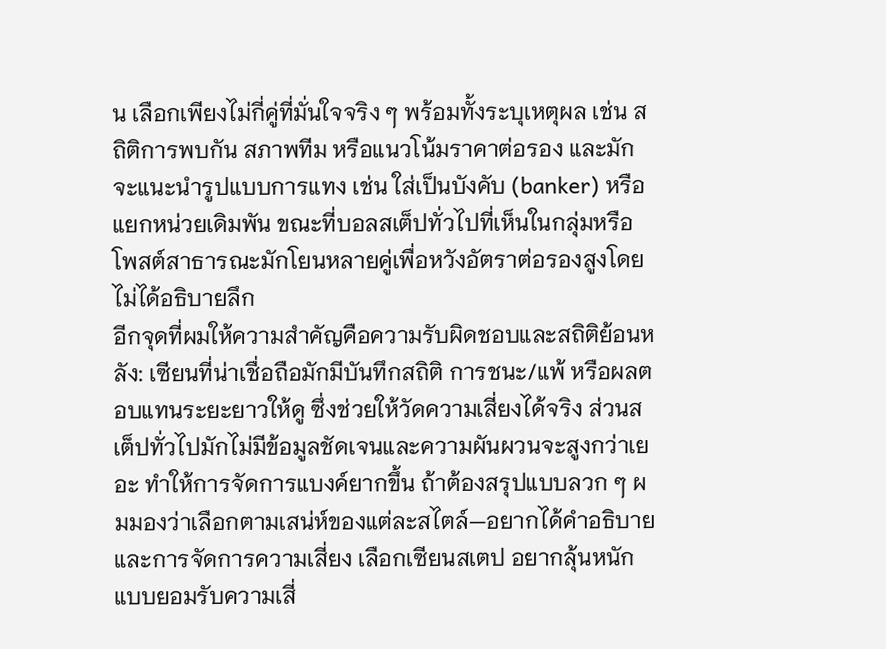น เลือกเพียงไม่กี่คู่ที่มั่นใจจริง ๆ พร้อมทั้งระบุเหตุผล เช่น สถิติการพบกัน สภาพทีม หรือแนวโน้มราคาต่อรอง และมักจะแนะนำรูปแบบการแทง เช่น ใส่เป็นบังคับ (banker) หรือแยกหน่วยเดิมพัน ขณะที่บอลสเต็ปทั่วไปที่เห็นในกลุ่มหรือโพสต์สาธารณะมักโยนหลายคู่เพื่อหวังอัตราต่อรองสูงโดยไม่ได้อธิบายลึก
อีกจุดที่ผมให้ความสำคัญคือความรับผิดชอบและสถิติย้อนหลัง: เซียนที่น่าเชื่อถือมักมีบันทึกสถิติ การชนะ/แพ้ หรือผลตอบแทนระยะยาวให้ดู ซึ่งช่วยให้วัดความเสี่ยงได้จริง ส่วนสเต็ปทั่วไปมักไม่มีข้อมูลชัดเจนและความผันผวนจะสูงกว่าเยอะ ทำให้การจัดการแบงค์ยากขึ้น ถ้าต้องสรุปแบบลวก ๆ ผมมองว่าเลือกตามเสน่ห์ของแต่ละสไตล์—อยากได้คำอธิบายและการจัดการความเสี่ยง เลือกเซียนสเตป อยากลุ้นหนักแบบยอมรับความเสี่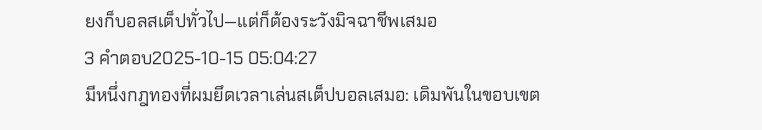ยงก็บอลสเต็ปทั่วไป—แต่ก็ต้องระวังมิจฉาชีพเสมอ
3 คำตอบ2025-10-15 05:04:27
มีหนึ่งกฎทองที่ผมยึดเวลาเล่นสเต็ปบอลเสมอ: เดิมพันในขอบเขต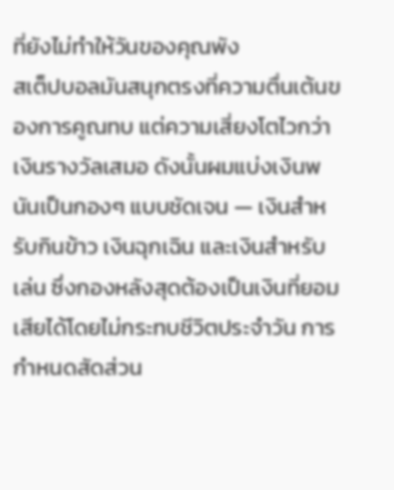ที่ยังไม่ทำให้วันของคุณพัง
สเต็ปบอลมันสนุกตรงที่ความตื่นเต้นของการคูณทบ แต่ความเสี่ยงโตไวกว่าเงินรางวัลเสมอ ดังนั้นผมแบ่งเงินพนันเป็นกองๆ แบบชัดเจน — เงินสำหรับกินข้าว เงินฉุกเฉิน และเงินสำหรับเล่น ซึ่งกองหลังสุดต้องเป็นเงินที่ยอมเสียได้โดยไม่กระทบชีวิตประจำวัน การกำหนดสัดส่วน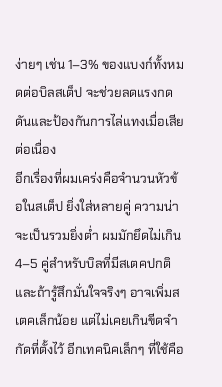ง่ายๆ เช่น 1–3% ของแบงก์ทั้งหมดต่อบิลสเต็ป จะช่วยลดแรงกดดันและป้องกันการไล่แทงเมื่อเสียต่อเนื่อง
อีกเรื่องที่ผมเคร่งคือจำนวนหัวข้อในสเต็ป ยิ่งใส่หลายคู่ ความน่าจะเป็นรวมยิ่งต่ำ ผมมักยึดไม่เกิน 4–5 คู่สำหรับบิลที่มีสเตคปกติ และถ้ารู้สึกมั่นใจจริงๆ อาจเพิ่มสเตคเล็กน้อย แต่ไม่เคยเกินขีดจำกัดที่ตั้งไว้ อีกเทคนิคเล็กๆ ที่ใช้คือ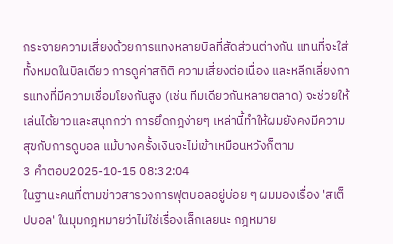กระจายความเสี่ยงด้วยการแทงหลายบิลที่สัดส่วนต่างกัน แทนที่จะใส่ทั้งหมดในบิลเดียว การดูค่าสถิติ ความเสี่ยงต่อเนื่อง และหลีกเลี่ยงการแทงที่มีความเชื่อมโยงกันสูง (เช่น ทีมเดียวกันหลายตลาด) จะช่วยให้เล่นได้ยาวและสนุกกว่า การยึดกฎง่ายๆ เหล่านี้ทำให้ผมยังคงมีความสุขกับการดูบอล แม้บางครั้งเงินจะไม่เข้าเหมือนหวังก็ตาม
3 คำตอบ2025-10-15 08:32:04
ในฐานะคนที่ตามข่าวสารวงการฟุตบอลอยู่บ่อย ๆ ผมมองเรื่อง 'สเต็ปบอล' ในมุมกฎหมายว่าไม่ใช่เรื่องเล็กเลยนะ กฎหมาย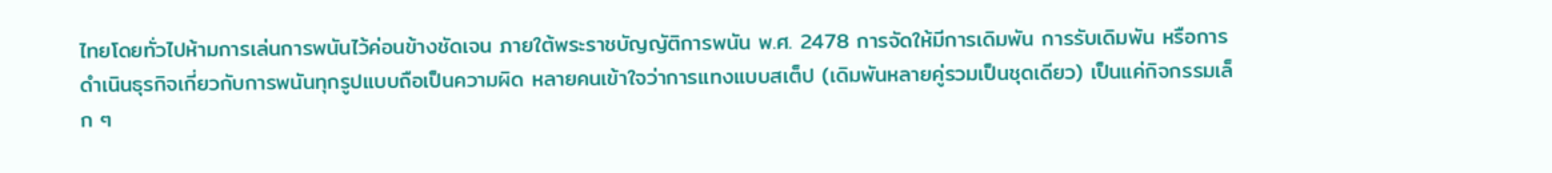ไทยโดยทั่วไปห้ามการเล่นการพนันไว้ค่อนข้างชัดเจน ภายใต้พระราชบัญญัติการพนัน พ.ศ. 2478 การจัดให้มีการเดิมพัน การรับเดิมพัน หรือการดำเนินธุรกิจเกี่ยวกับการพนันทุกรูปแบบถือเป็นความผิด หลายคนเข้าใจว่าการแทงแบบสเต็ป (เดิมพันหลายคู่รวมเป็นชุดเดียว) เป็นแค่กิจกรรมเล็ก ๆ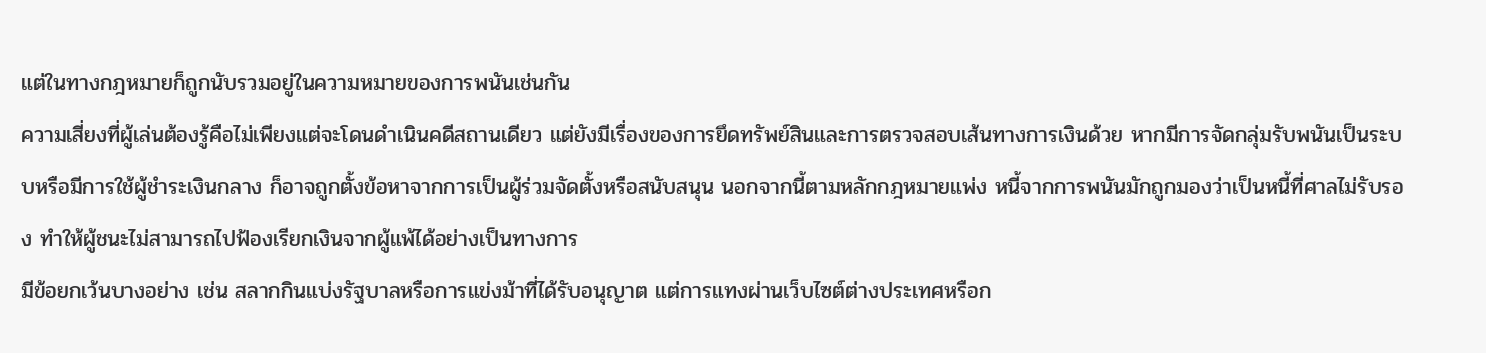แต่ในทางกฎหมายก็ถูกนับรวมอยู่ในความหมายของการพนันเช่นกัน
ความเสี่ยงที่ผู้เล่นต้องรู้คือไม่เพียงแต่จะโดนดำเนินคดีสถานเดียว แต่ยังมีเรื่องของการยึดทรัพย์สินและการตรวจสอบเส้นทางการเงินด้วย หากมีการจัดกลุ่มรับพนันเป็นระบบหรือมีการใช้ผู้ชำระเงินกลาง ก็อาจถูกตั้งข้อหาจากการเป็นผู้ร่วมจัดตั้งหรือสนับสนุน นอกจากนี้ตามหลักกฎหมายแพ่ง หนี้จากการพนันมักถูกมองว่าเป็นหนี้ที่ศาลไม่รับรอง ทำให้ผู้ชนะไม่สามารถไปฟ้องเรียกเงินจากผู้แพ้ได้อย่างเป็นทางการ
มีข้อยกเว้นบางอย่าง เช่น สลากกินแบ่งรัฐบาลหรือการแข่งม้าที่ได้รับอนุญาต แต่การแทงผ่านเว็บไซต์ต่างประเทศหรือก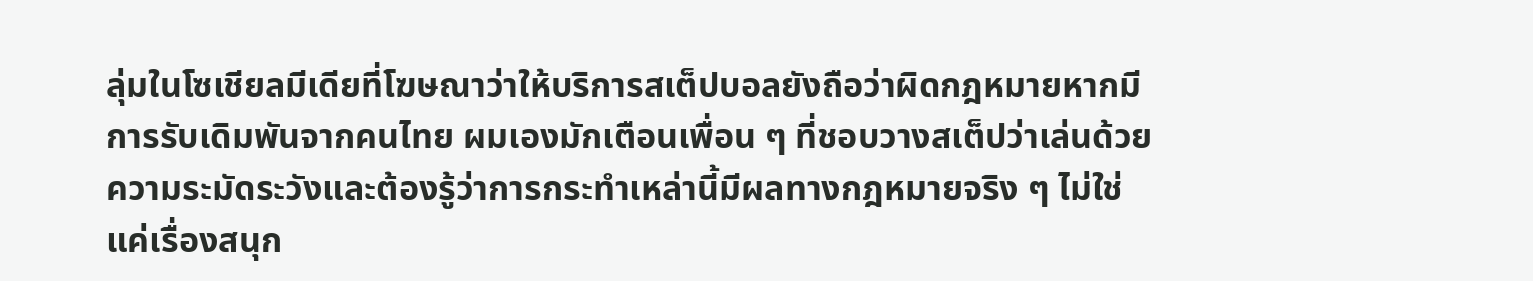ลุ่มในโซเชียลมีเดียที่โฆษณาว่าให้บริการสเต็ปบอลยังถือว่าผิดกฎหมายหากมีการรับเดิมพันจากคนไทย ผมเองมักเตือนเพื่อน ๆ ที่ชอบวางสเต็ปว่าเล่นด้วยความระมัดระวังและต้องรู้ว่าการกระทำเหล่านี้มีผลทางกฎหมายจริง ๆ ไม่ใช่แค่เรื่องสนุก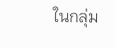ในกลุ่ม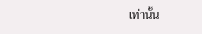เท่านั้น